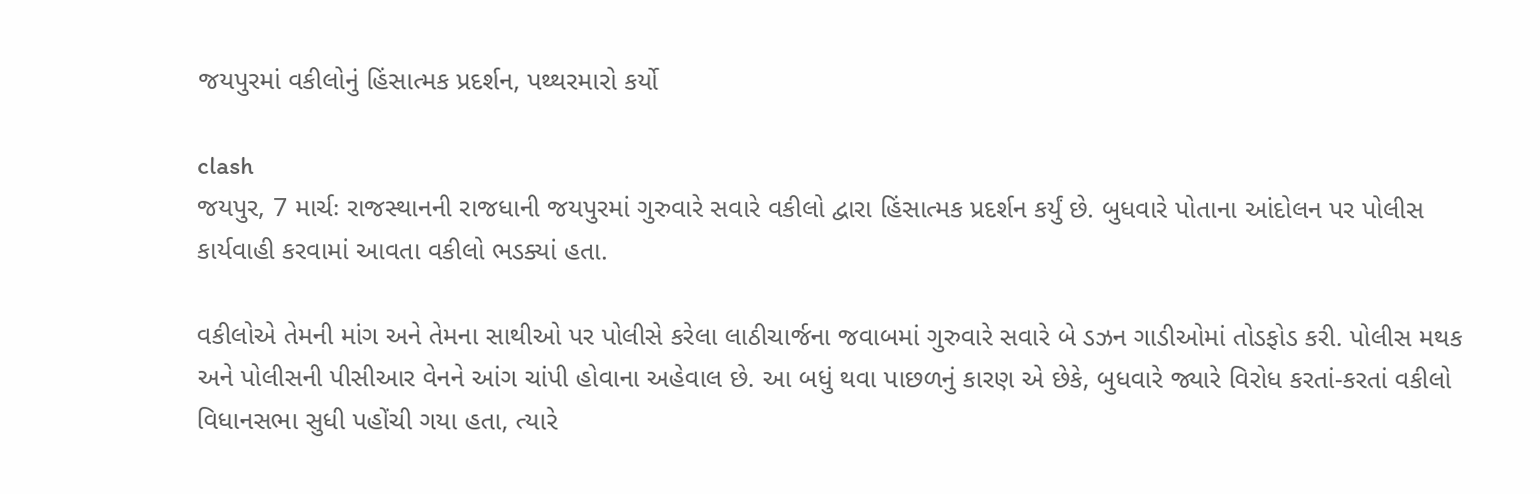જયપુરમાં વકીલોનું હિંસાત્મક પ્રદર્શન, પથ્થરમારો કર્યો

clash
જયપુર, 7 માર્ચઃ રાજસ્થાનની રાજધાની જયપુરમાં ગુરુવારે સવારે વકીલો દ્વારા હિંસાત્મક પ્રદર્શન કર્યું છે. બુધવારે પોતાના આંદોલન પર પોલીસ કાર્યવાહી કરવામાં આવતા વકીલો ભડક્યાં હતા.

વકીલોએ તેમની માંગ અને તેમના સાથીઓ પર પોલીસે કરેલા લાઠીચાર્જના જવાબમાં ગુરુવારે સવારે બે ડઝન ગાડીઓમાં તોડફોડ કરી. પોલીસ મથક અને પોલીસની પીસીઆર વેનને આંગ ચાંપી હોવાના અહેવાલ છે. આ બધું થવા પાછળનું કારણ એ છેકે, બુધવારે જ્યારે વિરોધ કરતાં-કરતાં વકીલો વિધાનસભા સુધી પહોંચી ગયા હતા, ત્યારે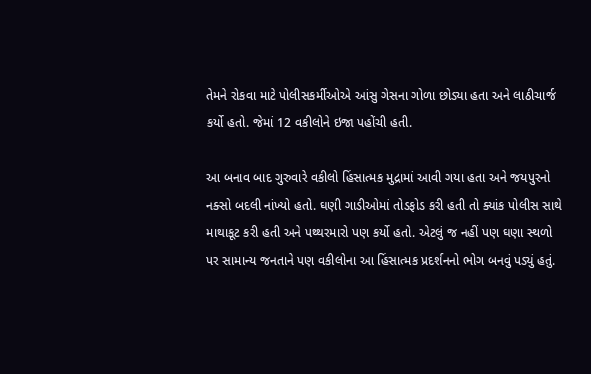તેમને રોકવા માટે પોલીસકર્મીઓએ આંસુ ગેસના ગોળા છોડ્યા હતા અને લાઠીચાર્જ કર્યો હતો. જેમાં 12 વકીલોને ઇજા પહોંચી હતી.

આ બનાવ બાદ ગુરુવારે વકીલો હિંસાત્મક મુદ્રામાં આવી ગયા હતા અને જયપુરનો નક્સો બદલી નાંખ્યો હતો. ઘણી ગાડીઓમાં તોડફોડ કરી હતી તો ક્યાંક પોલીસ સાથે માથાકૂટ કરી હતી અને પથ્થરમારો પણ કર્યો હતો. એટલું જ નહીં પણ ઘણા સ્થળો પર સામાન્ય જનતાને પણ વકીલોના આ હિંસાત્મક પ્રદર્શનનો ભોગ બનવું પડ્યું હતું.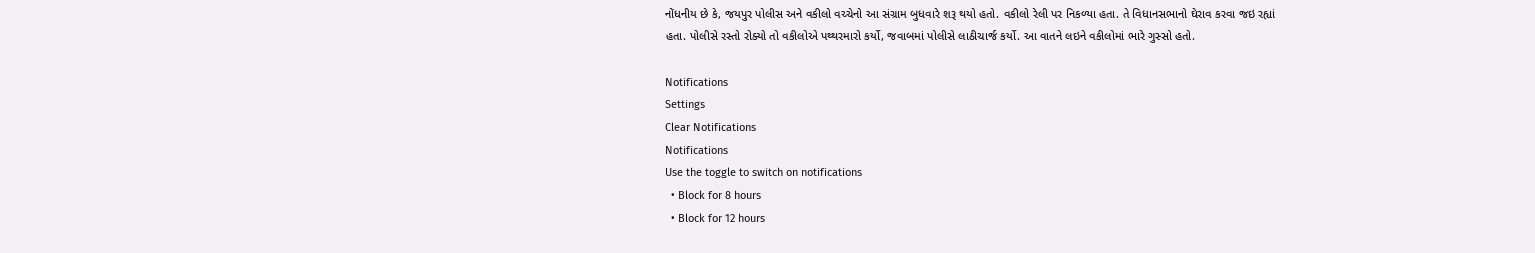નોંધનીય છે કે, જયપુર પોલીસ અને વકીલો વચ્ચેનો આ સંગ્રામ બુધવારે શરૂ થયો હતો. વકીલો રેલી પર નિકળ્યા હતા. તે વિધાનસભાનો ઘેરાવ કરવા જઇ રહ્યાં હતા. પોલીસે રસ્તો રોક્યો તો વકીલોએ પથ્થરમારો કર્યો, જવાબમાં પોલીસે લાઠીચાર્જ કર્યો. આ વાતને લઇને વકીલોમાં ભારે ગુસ્સો હતો.

Notifications
Settings
Clear Notifications
Notifications
Use the toggle to switch on notifications
  • Block for 8 hours
  • Block for 12 hours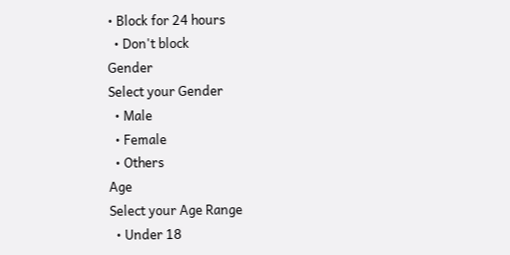• Block for 24 hours
  • Don't block
Gender
Select your Gender
  • Male
  • Female
  • Others
Age
Select your Age Range
  • Under 18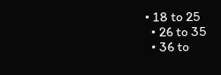• 18 to 25
  • 26 to 35
  • 36 to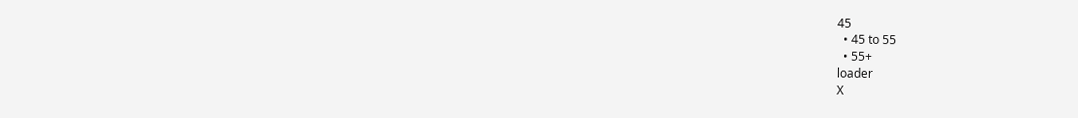45
  • 45 to 55
  • 55+
loader
X